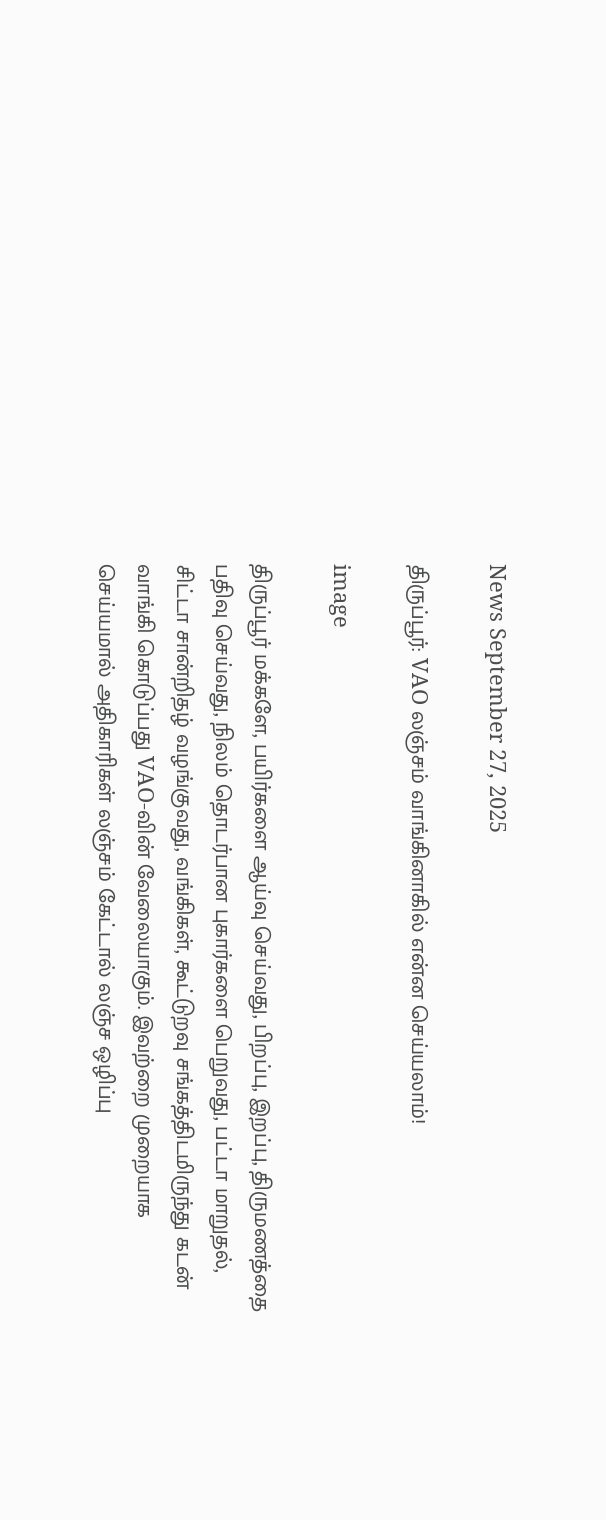News September 27, 2025

திருப்பூர்: VAO லஞ்சம் வாங்கினாகில் என்ன செய்யலாம்!

image

திருப்பூர் மக்களே, பயிர்களை ஆய்வு செய்வது, பிறப்பு, இறப்பு, திருமணத்தை பதிவு செய்வது, நிலம் தொடர்பான புகார்களை பெறுவது, பட்டா மாறுதல், சிட்டா சான்றிதழ் வழங்குவது, வங்கிகள், கூட்டுறவு சங்கத்திடமிருந்து கடன் வாங்கி கொடுப்பது VAO-வின் வேலையாகும். இவற்றை முறையாக செய்யமால் அதிகாரிகள் லஞ்சம் கேட்டால் லஞ்ச ஒழிப்பு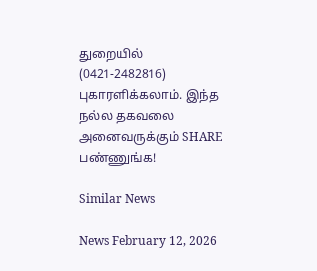துறையில் (0421-2482816) புகாரளிக்கலாம். இந்த நல்ல தகவலை அனைவருக்கும் SHARE பண்ணுங்க!

Similar News

News February 12, 2026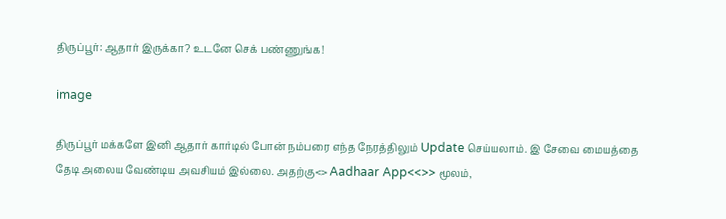திருப்பூர்: ஆதார் இருக்கா? உடனே செக் பண்ணுங்க!

image

திருப்பூர் மக்களே இனி ஆதார் கார்டில் போன் நம்பரை எந்த நேரத்திலும் Update செய்யலாம். இ சேவை மையத்தை தேடி அலைய வேண்டிய அவசியம் இல்லை. அதற்கு<> Aadhaar App<<>> மூலம்,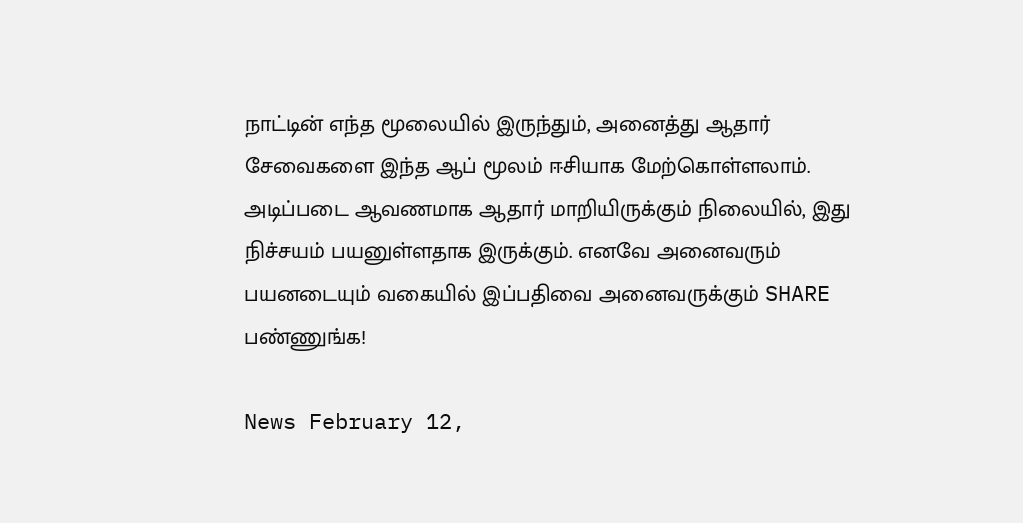நாட்டின் எந்த மூலையில் இருந்தும், அனைத்து ஆதார் சேவைகளை இந்த ஆப் மூலம் ஈசியாக மேற்கொள்ளலாம். அடிப்படை ஆவணமாக ஆதார் மாறியிருக்கும் நிலையில், இது நிச்சயம் பயனுள்ளதாக இருக்கும். எனவே அனைவரும் பயனடையும் வகையில் இப்பதிவை அனைவருக்கும் SHARE பண்ணுங்க!

News February 12,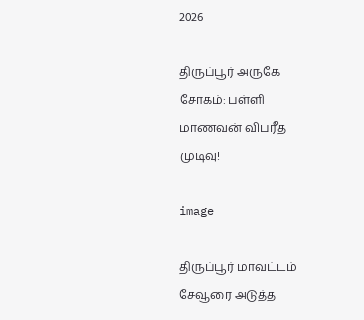2026

திருப்பூர் அருகே சோகம்: பள்ளி மாணவன் விபரீத முடிவு!

image

திருப்பூர் மாவட்டம் சேவூரை அடுத்த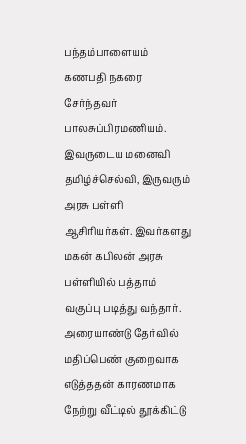பந்தம்பாளையம் கணபதி நகரை சேர்ந்தவர் பாலசுப்பிரமணியம். இவருடைய மனைவி தமிழ்ச்செல்வி, இருவரும் அரசு பள்ளி ஆசிரியர்கள். இவர்களது மகன் கபிலன் அரசு பள்ளியில் பத்தாம் வகுப்பு படித்து வந்தார். அரையாண்டு தேர்வில் மதிப்பெண் குறைவாக எடுத்ததன் காரணமாக நேற்று வீட்டில் தூக்கிட்டு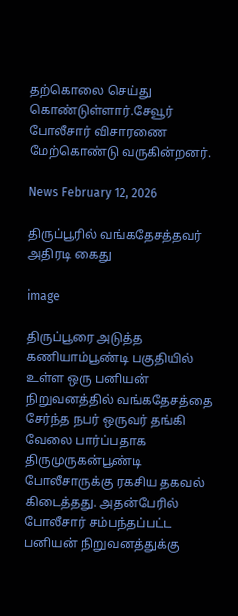தற்கொலை செய்து கொண்டுள்ளார்.சேவூர் போலீசார் விசாரணை மேற்கொண்டு வருகின்றனர்.

News February 12, 2026

திருப்பூரில் வங்கதேசத்தவர் அதிரடி கைது

image

திருப்பூரை அடுத்த கணியாம்பூண்டி பகுதியில் உள்ள ஒரு பனியன் நிறுவனத்தில் வங்கதேசத்தை சேர்ந்த நபர் ஒருவர் தங்கி வேலை பார்ப்பதாக திருமுருகன்பூண்டி போலீசாருக்கு ரகசிய தகவல் கிடைத்தது. அதன்பேரில் போலீசார் சம்பந்தப்பட்ட பனியன் நிறுவனத்துக்கு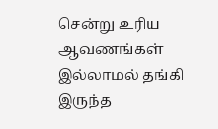சென்று உரிய ஆவணங்கள் இல்லாமல் தங்கி இருந்த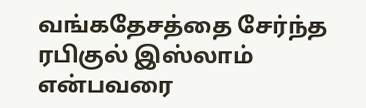வங்கதேசத்தை சேர்ந்த ரபிகுல் இஸ்லாம் என்பவரை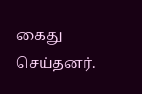கைது செய்தனர்.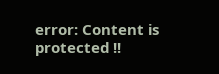error: Content is protected !!